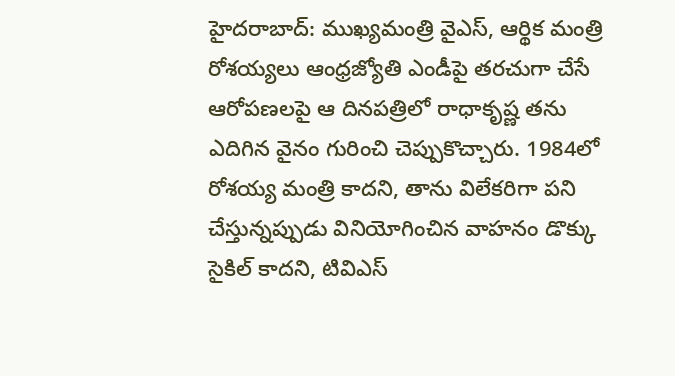హైదరాబాద్: ముఖ్యమంత్రి వైఎస్, ఆర్థిక మంత్రి రోశయ్యలు ఆంధ్రజ్యోతి ఎండీపై తరచుగా చేసే ఆరోపణలపై ఆ దినపత్రిలో రాధాకృష్ణ తను ఎదిగిన వైనం గురించి చెప్పుకొచ్చారు. 1984లో రోశయ్య మంత్రి కాదని, తాను విలేకరిగా పని చేస్తున్నప్పుడు వినియోగించిన వాహనం డొక్కు సైకిల్ కాదని, టివిఎస్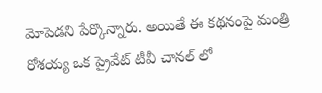మోపెడని పేర్కొన్నారు. అయితే ఈ కథనంపై మంత్రి రోశయ్య ఒక ప్రైవేట్ టీవీ చానల్ లో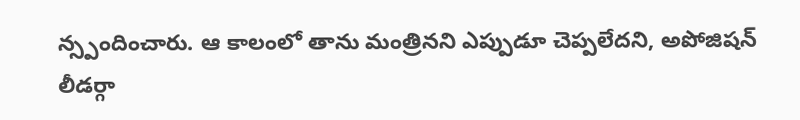న్స్పందించారు. ఆ కాలంలో తాను మంత్రినని ఎప్పుడూ చెప్పలేదని, అపోజిషన్ లీడర్గా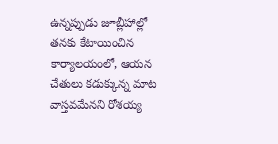ఉన్నప్పుడు జూబ్లీహాల్లో తనకు కేటాయించిన కార్యాలయంలో, ఆయన చేతులు కడుక్కున్న మాట వాస్తవమేనని రోశయ్య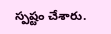స్పష్టం చేశారు.